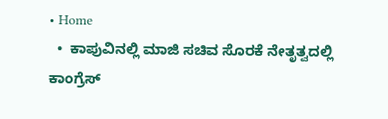• Home
  •  ಕಾಪುವಿನಲ್ಲಿ ಮಾಜಿ ಸಚಿವ ಸೊರಕೆ ನೇತೃತ್ವದಲ್ಲಿ ಕಾಂಗ್ರೆಸ್‌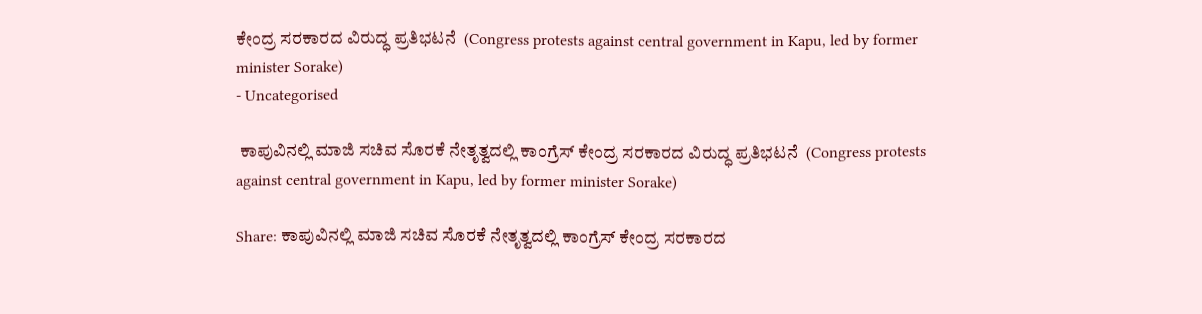ಕೇಂದ್ರ ಸರಕಾರದ ವಿರುದ್ಧ ಪ್ರತಿಭಟನೆ  (Congress protests against central government in Kapu, led by former minister Sorake)
- Uncategorised

 ಕಾಪುವಿನಲ್ಲಿ ಮಾಜಿ ಸಚಿವ ಸೊರಕೆ ನೇತೃತ್ವದಲ್ಲಿ ಕಾಂಗ್ರೆಸ್‌ ಕೇಂದ್ರ ಸರಕಾರದ ವಿರುದ್ಧ ಪ್ರತಿಭಟನೆ  (Congress protests against central government in Kapu, led by former minister Sorake)

Share: ಕಾಪುವಿನಲ್ಲಿ ಮಾಜಿ ಸಚಿವ ಸೊರಕೆ ನೇತೃತ್ವದಲ್ಲಿ ಕಾಂಗ್ರೆಸ್‌ ಕೇಂದ್ರ ಸರಕಾರದ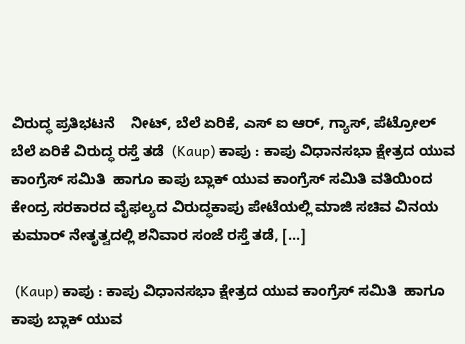ವಿರುದ್ಧ ಪ್ರತಿಭಟನೆ    ನೀಟ್‌, ಬೆಲೆ ಏರಿಕೆ, ಎಸ್‌ ಐ ಆರ್‌, ಗ್ಯಾಸ್, ಪೆಟ್ರೋಲ್ ಬೆಲೆ ಏರಿಕೆ ವಿರುದ್ಧ ರಸ್ತೆ ತಡೆ  (Kaup) ಕಾಪು : ಕಾಪು ವಿಧಾನಸಭಾ ಕ್ಷೇತ್ರದ ಯುವ ಕಾಂಗ್ರೆಸ್ ಸಮಿತಿ  ಹಾಗೂ ಕಾಪು ಬ್ಲಾಕ್ ಯುವ ಕಾಂಗ್ರೆಸ್ ಸಮಿತಿ ವತಿಯಿಂದ ಕೇಂದ್ರ ಸರಕಾರದ ವೈಫಲ್ಯದ ವಿರುದ್ಧಕಾಪು ಪೇಟೆಯಲ್ಲಿ ಮಾಜಿ ಸಚಿವ ವಿನಯ ಕುಮಾರ್‌ ನೇತೃತ್ವದಲ್ಲಿ ಶನಿವಾರ ಸಂಜೆ ರಸ್ತೆ ತಡೆ, […]

 (Kaup) ಕಾಪು : ಕಾಪು ವಿಧಾನಸಭಾ ಕ್ಷೇತ್ರದ ಯುವ ಕಾಂಗ್ರೆಸ್ ಸಮಿತಿ  ಹಾಗೂ ಕಾಪು ಬ್ಲಾಕ್ ಯುವ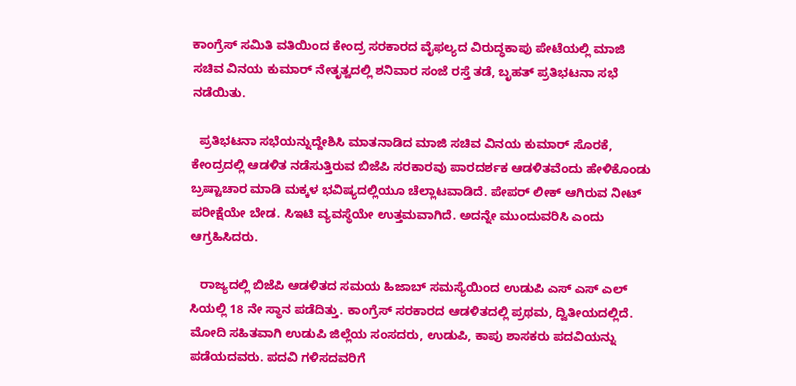ಕಾಂಗ್ರೆಸ್ ಸಮಿತಿ ವತಿಯಿಂದ ಕೇಂದ್ರ ಸರಕಾರದ ವೈಫಲ್ಯದ ವಿರುದ್ಧಕಾಪು ಪೇಟೆಯಲ್ಲಿ ಮಾಜಿ ಸಚಿವ ವಿನಯ ಕುಮಾರ್‌ ನೇತೃತ್ವದಲ್ಲಿ ಶನಿವಾರ ಸಂಜೆ ರಸ್ತೆ ತಡೆ, ಬೃಹತ್ ಪ್ರತಿಭಟನಾ ಸಭೆ ನಡೆಯಿತು.

  ಪ್ರತಿಭಟನಾ ಸಭೆಯನ್ನುದ್ದೇಶಿಸಿ ಮಾತನಾಡಿದ ಮಾಜಿ ಸಚಿವ ವಿನಯ ಕುಮಾರ್ ಸೊರಕೆ, ಕೇಂದ್ರದಲ್ಲಿ ಆಡಳಿತ ನಡೆಸುತ್ತಿರುವ ಬಿಜೆಪಿ ಸರಕಾರವು ಪಾರದರ್ಶಕ ಆಡಳಿತವೆಂದು ಹೇಳಿಕೊಂಡು ಬ್ರಷ್ಟಾಚಾರ ಮಾಡಿ ಮಕ್ಕಳ ಭವಿಷ್ಯದಲ್ಲಿಯೂ ಚೆಲ್ಲಾಟವಾಡಿದೆ. ಪೇಪರ್‌ ಲೀಕ್‌ ಆಗಿರುವ ನೀಟ್ ಪರೀಕ್ಷೆಯೇ ಬೇಡ. ಸಿಇಟಿ ವ್ಯವಸ್ಥೆಯೇ ಉತ್ತಮವಾಗಿದೆ. ಅದನ್ನೇ ಮುಂದುವರಿಸಿ ಎಂದು ಆಗ್ರಹಿಸಿದರು.

   ರಾಜ್ಯದಲ್ಲಿ ಬಿಜೆಪಿ‌ ಆಡಳಿತದ ಸಮಯ ಹಿಜಾಬ್ ಸಮಸ್ಯೆಯಿಂದ ಉಡುಪಿ ಎಸ್‌ ಎಸ್‌ ಎಲ್‌ ಸಿಯಲ್ಲಿ 18 ನೇ ಸ್ಥಾನ ಪಡೆದಿತ್ತು. ಕಾಂಗ್ರೆಸ್ ಸರಕಾರದ ಆಡಳಿತದಲ್ಲಿ ಪ್ರಥಮ, ದ್ವಿತೀಯದಲ್ಲಿದೆ. ಮೋದಿ ಸಹಿತವಾಗಿ ಉಡುಪಿ ಜಿಲ್ಲೆಯ ಸಂಸದರು, ಉಡುಪಿ, ಕಾಪು ಶಾಸಕರು ಪದವಿಯನ್ನು ಪಡೆಯದವರು. ಪದವಿ ಗಳಿಸದವರಿಗೆ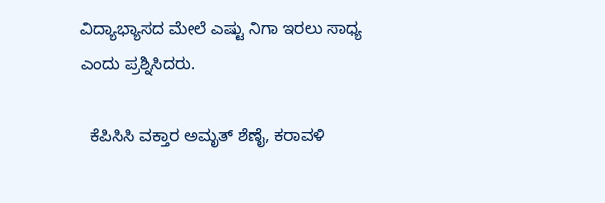ವಿದ್ಯಾಭ್ಯಾಸದ ಮೇಲೆ ಎಷ್ಟು ನಿಗಾ ಇರಲು ಸಾಧ್ಯ ಎಂದು ಪ್ರಶ್ನಿಸಿದರು.

  ಕೆಪಿಸಿಸಿ ವಕ್ತಾರ ಅಮೃತ್ ಶೆಣೈ, ಕರಾವಳಿ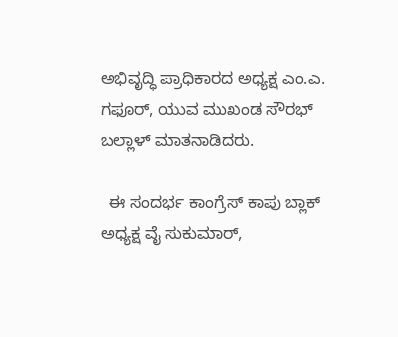ಅಭಿವೃದ್ಧಿ ಪ್ರಾಧಿಕಾರದ ಅಧ್ಯಕ್ಷ ಎಂ.ಎ. ಗಫೂರ್, ಯುವ ಮುಖಂಡ ಸೌರಭ್ ಬಲ್ಲಾಳ್ ಮಾತನಾಡಿದರು.

  ಈ ಸಂದರ್ಭ ಕಾಂಗ್ರೆಸ್ ಕಾಪು ಬ್ಲಾಕ್ ಅಧ್ಯಕ್ಷ ವೈ ಸುಕುಮಾರ್,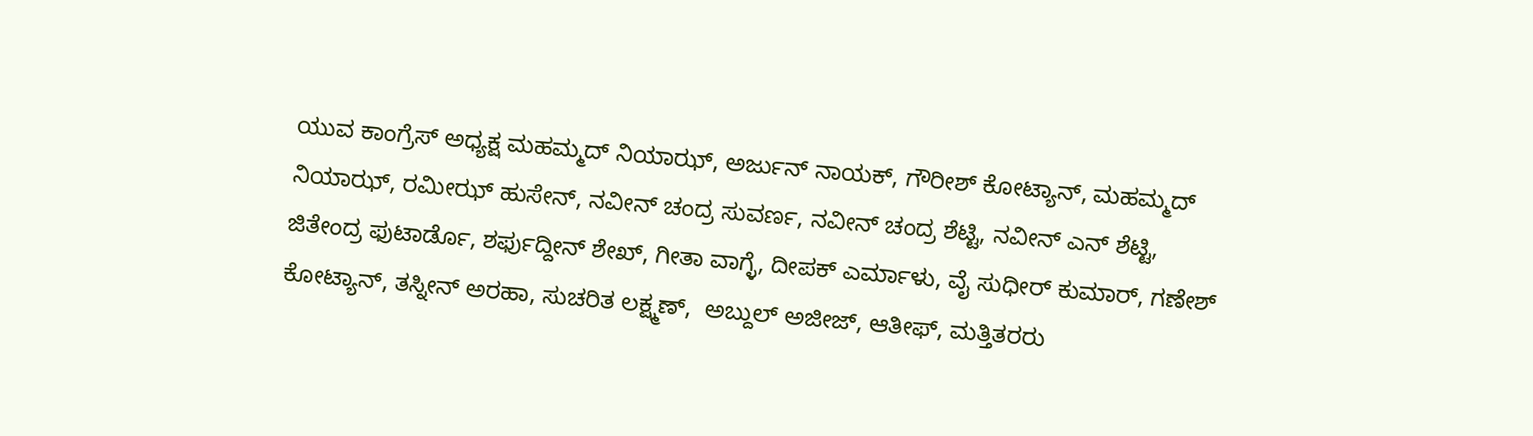ಯುವ ಕಾಂಗ್ರೆಸ್‌ ಅಧ್ಯಕ್ಷ ಮಹಮ್ಮದ್ ನಿಯಾಝ್, ಅರ್ಜುನ್ ನಾಯಕ್, ಗೌರೀಶ್ ಕೋಟ್ಯಾನ್, ಮಹಮ್ಮದ್ ನಿಯಾಝ್, ರಮೀಝ್ ಹುಸೇನ್, ನವೀನ್ ಚಂದ್ರ ಸುವರ್ಣ, ನವೀನ್ ಚಂದ್ರ ಶೆಟ್ಟಿ, ನವೀನ್ ಎನ್ ಶೆಟ್ಟಿ, ಜಿತೇಂದ್ರ ಫುಟಾರ್ಡೊ, ಶರ್ಫುದ್ದೀನ್ ಶೇಖ್, ಗೀತಾ ವಾಗ್ಳೆ, ದೀಪಕ್ ಎರ್ಮಾಳು, ವೈ ಸುಧೀರ್ ಕುಮಾರ್, ಗಣೇಶ್ ಕೋಟ್ಯಾನ್, ತಸ್ನೀನ್ ಅರಹಾ, ಸುಚರಿತ ಲಕ್ಷ್ಮಣ್,  ಅಬ್ದುಲ್ ಅಜೀಜ್, ಆತೀಫ್, ಮತ್ತಿತರರು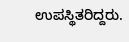ಉಪಸ್ಥಿತರಿದ್ದರು.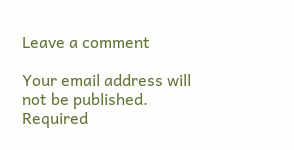Leave a comment

Your email address will not be published. Required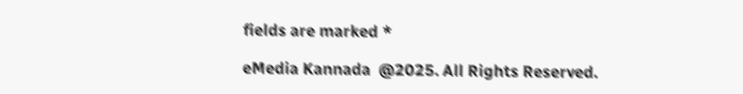fields are marked *

eMedia Kannada  @2025. All Rights Reserved.